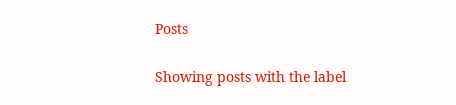Posts

Showing posts with the label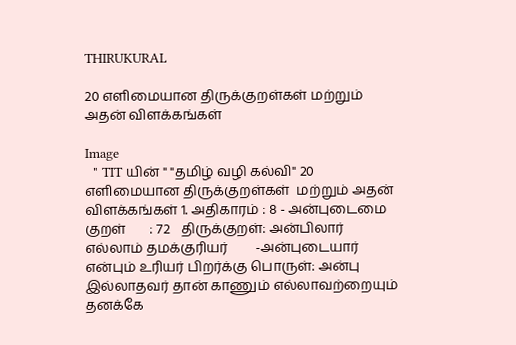THIRUKURAL

20 எளிமையான திருக்குறள்கள் மற்றும் அதன் விளக்கங்கள்

Image
  " TIT யின் " "தமிழ் வழி கல்வி" 20 எளிமையான திருக்குறள்கள்  மற்றும் அதன் விளக்கங்கள் 1. அதிகாரம் : 8 - அன்புடைமை குறள்       ‌‌‌‌‌: 72   திருக்குறள்: அன்பிலார் எல்லாம் தமக்குரியர்        -அன்புடையார்  என்பும் உரியர் பிறர்க்கு பொருள்: அன்பு இல்லாதவர் தான் காணும் எல்லாவற்றையும் தனக்கே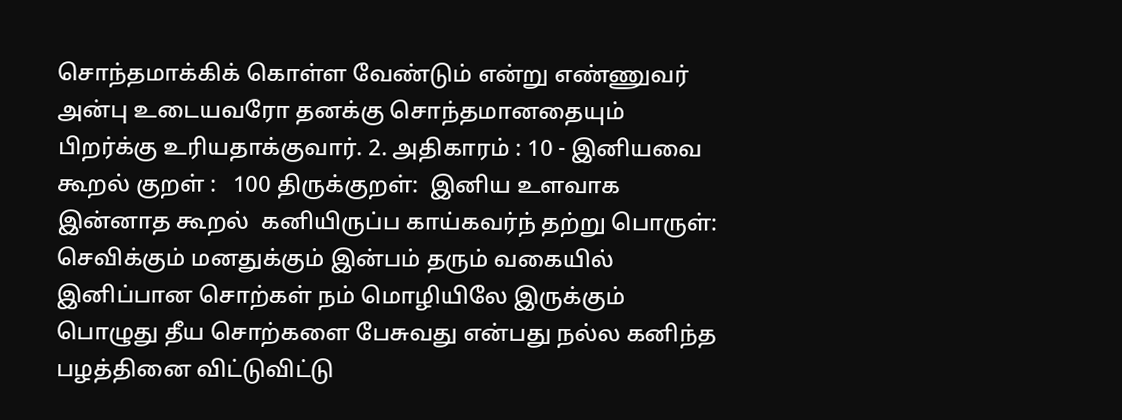சொந்தமாக்கிக் கொள்ள வேண்டும் என்று எண்ணுவர் அன்பு உடையவரோ தனக்கு சொந்தமானதையும் பிறர்க்கு உரியதாக்குவார். 2. அதிகாரம் : 10 - இனியவை கூறல் குறள் ‌‌:   100 திருக்குறள்:  இனிய உளவாக இன்னாத கூறல்  கனியிருப்ப காய்கவர்ந் தற்று பொருள்: செவிக்கும் மனதுக்கும் இன்பம் தரும் வகையில் இனிப்பான சொற்கள் நம் மொழியிலே இருக்கும் பொழுது தீய சொற்களை பேசுவது என்பது நல்ல கனிந்த பழத்தினை விட்டுவிட்டு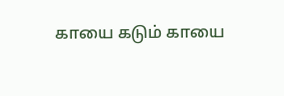காயை கடும் காயை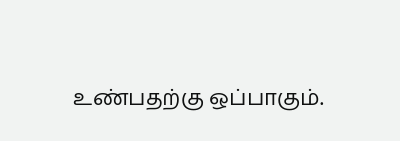உண்பதற்கு ஒப்பாகும்.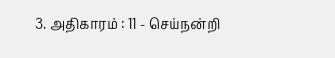3. அதிகாரம் : 11 - செய்நன்றி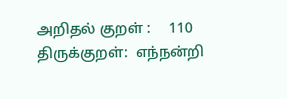அறிதல் குறள் ‌‌:     110 திருக்குறள்:  எந்நன்றி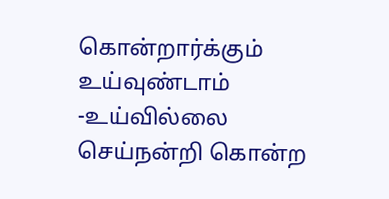கொன்றார்க்கும் உய்வுண்டாம் -உய்வில்லை  செய்நன்றி கொன்ற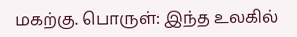மகற்கு. பொருள்: இந்த உலகில்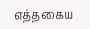எத்தகைய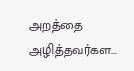அறத்தை அழித்தவர்கள...